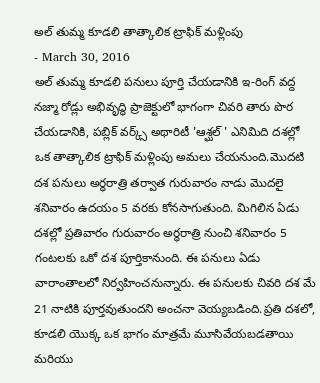అల్ తుమ్మ కూడలి తాత్కాలిక ట్రాఫిక్ మళ్లింపు
- March 30, 2016
అల్ తుమ్మ కూడలి పనులు పూర్తి చేయడానికి ఇ-రింగ్ వద్ద నజ్మా రోడ్లు అభివృద్ధి ప్రాజెక్టులో భాగంగా చివరి తారు పొర చేయడానికి, పబ్లిక్ వర్క్స్ అథారిటీ 'ఆశ్ఘల్ ' ఎనిమిది దశల్లో ఒక తాత్కాలిక ట్రాఫిక్ మళ్లింపు అమలు చేయనుంది.మొదటి దశ పనులు అర్ధరాత్రి తర్వాత గురువారం నాడు మొదలై శనివారం ఉదయం 5 వరకు కోనసాగుతుంది. మిగిలిన ఏడు దశల్లో ప్రతివారం గురువారం అర్ధరాత్రి నుంచి శనివారం 5 గంటలకు ఒకో దశ పూర్తికానుంది. ఈ పనులు ఏడు వారాంతాలలో నిర్వహించనున్నారు. ఈ పనులకు చివరి దశ మే 21 నాటికి పూర్తవుతుందని అంచనా వెయ్యబడింది.ప్రతి దశలో, కూడలి యొక్క ఒక భాగం మాత్రమే మూసివేయబడతాయి మరియు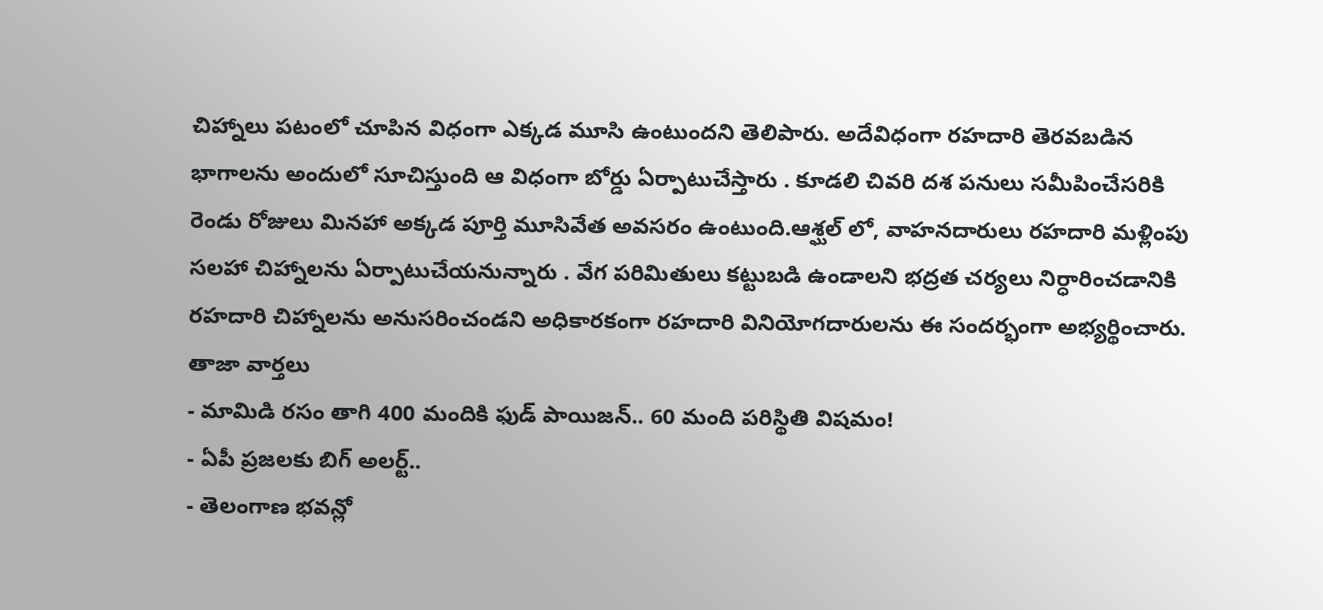చిహ్నాలు పటంలో చూపిన విధంగా ఎక్కడ మూసి ఉంటుందని తెలిపారు. అదేవిధంగా రహదారి తెరవబడిన భాగాలను అందులో సూచిస్తుంది ఆ విధంగా బోర్డు ఏర్పాటుచేస్తారు . కూడలి చివరి దశ పనులు సమీపించేసరికి రెండు రోజులు మినహా అక్కడ పూర్తి మూసివేత అవసరం ఉంటుంది.ఆశ్ఘల్ లో, వాహనదారులు రహదారి మళ్లింపు సలహా చిహ్నాలను ఏర్పాటుచేయనున్నారు . వేగ పరిమితులు కట్టుబడి ఉండాలని భద్రత చర్యలు నిర్ధారించడానికి రహదారి చిహ్నాలను అనుసరించండని అధికారకంగా రహదారి వినియోగదారులను ఈ సందర్భంగా అభ్యర్థించారు.
తాజా వార్తలు
- మామిడి రసం తాగి 400 మందికి ఫుడ్ పాయిజన్.. 60 మంది పరిస్థితి విషమం!
- ఏపీ ప్రజలకు బిగ్ అలర్ట్..
- తెలంగాణ భవన్లో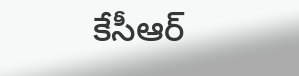కేసీఆర్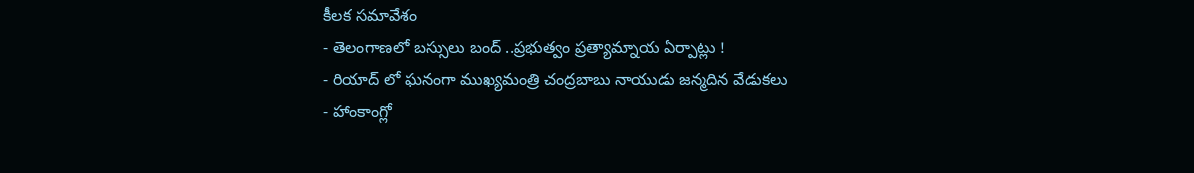కీలక సమావేశం
- తెలంగాణలో బస్సులు బంద్ ..ప్రభుత్వం ప్రత్యామ్నాయ ఏర్పాట్లు !
- రియాద్ లో ఘనంగా ముఖ్యమంత్రి చంద్రబాబు నాయుడు జన్మదిన వేడుకలు
- హాంకాంగ్లో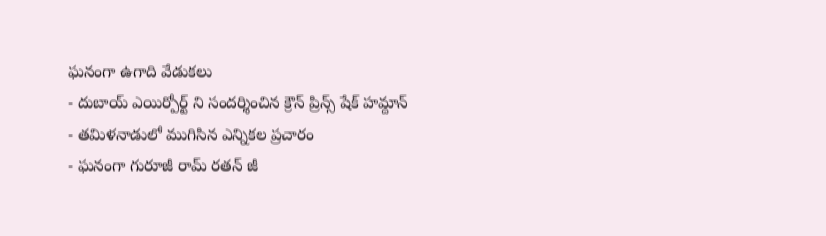ఘనంగా ఉగాది వేడుకలు
- దుబాయ్ ఎయిర్పోర్ట్ ని సందర్శించిన క్రౌన్ ప్రిన్స్ షేక్ హమ్దాన్
- తమిళనాడులో ముగిసిన ఎన్నికల ప్రచారం
- ఘనంగా గురూజీ రామ్ రతన్ జీ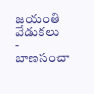జయంతి వేడుకలు
- బాణసంచా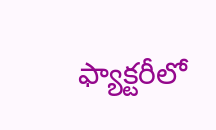ఫ్యాక్టరీలో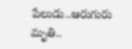పేలుడు..ఆరుగురు మృతి..